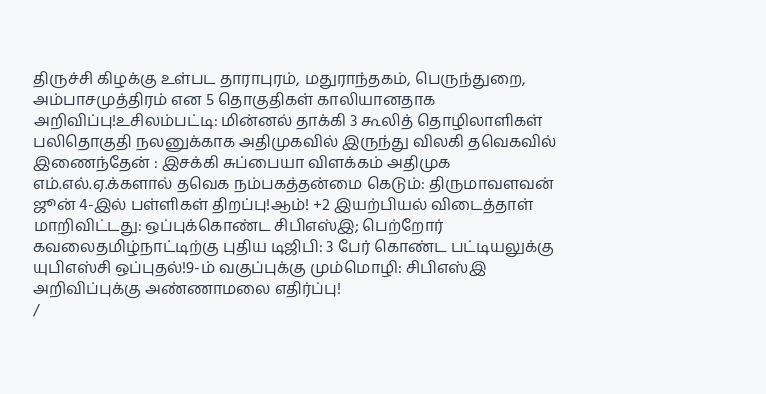திருச்சி கிழக்கு உள்பட தாராபுரம், மதுராந்தகம், பெருந்துறை, அம்பாசமுத்திரம் என 5 தொகுதிகள் காலியானதாக அறிவிப்பு!உசிலம்பட்டி: மின்னல் தாக்கி 3 கூலித் தொழிலாளிகள் பலிதொகுதி நலனுக்காக அதிமுகவில் இருந்து விலகி தவெகவில் இணைந்தேன் : இசக்கி சுப்பையா விளக்கம் அதிமுக எம்.எல்.ஏ.க்களால் தவெக நம்பகத்தன்மை கெடும்: திருமாவளவன் ஜூன் 4-இல் பள்ளிகள் திறப்பு!ஆம்! +2 இயற்பியல் விடைத்தாள் மாறிவிட்டது: ஒப்புக்கொண்ட சிபிஎஸ்இ; பெற்றோர் கவலைதமிழ்நாட்டிற்கு புதிய டிஜிபி: 3 பேர் கொண்ட பட்டியலுக்கு யுபிஎஸ்சி ஒப்புதல்!9-ம் வகுப்புக்கு மும்மொழி: சிபிஎஸ்இ அறிவிப்புக்கு அண்ணாமலை எதிர்ப்பு!
/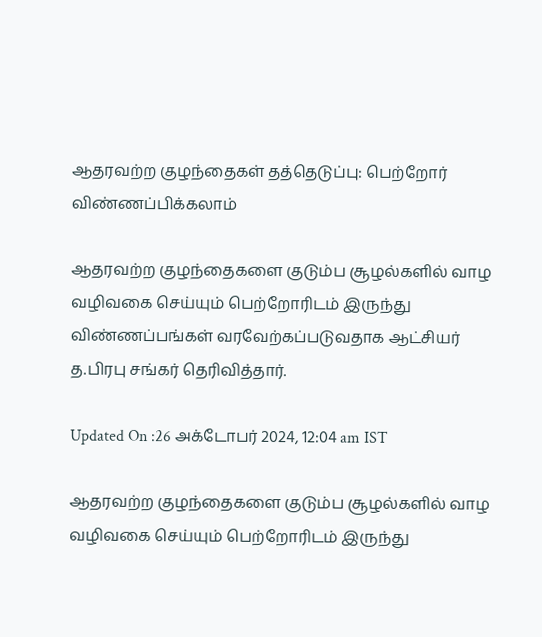ஆதரவற்ற குழந்தைகள் தத்தெடுப்பு: பெற்றோர் விண்ணப்பிக்கலாம்

ஆதரவற்ற குழந்தைகளை குடும்ப சூழல்களில் வாழ வழிவகை செய்யும் பெற்றோரிடம் இருந்து விண்ணப்பங்கள் வரவேற்கப்படுவதாக ஆட்சியர் த.பிரபு சங்கர் தெரிவித்தார்.

Updated On :26 அக்டோபர் 2024, 12:04 am IST

ஆதரவற்ற குழந்தைகளை குடும்ப சூழல்களில் வாழ வழிவகை செய்யும் பெற்றோரிடம் இருந்து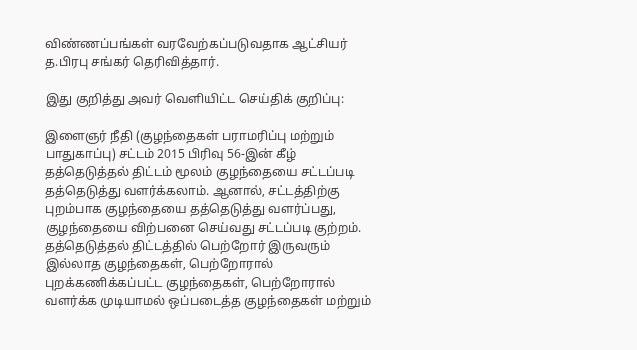விண்ணப்பங்கள் வரவேற்கப்படுவதாக ஆட்சியர் த.பிரபு சங்கர் தெரிவித்தார்.

இது குறித்து அவர் வெளியிட்ட செய்திக் குறிப்பு:

இளைஞர் நீதி (குழந்தைகள் பராமரிப்பு மற்றும் பாதுகாப்பு) சட்டம் 2015 பிரிவு 56-இன் கீழ் தத்தெடுத்தல் திட்டம் மூலம் குழந்தையை சட்டப்படி தத்தெடுத்து வளர்க்கலாம். ஆனால், சட்டத்திற்கு புறம்பாக குழந்தையை தத்தெடுத்து வளர்ப்பது, குழந்தையை விற்பனை செய்வது சட்டப்படி குற்றம். தத்தெடுத்தல் திட்டத்தில் பெற்றோர் இருவரும் இல்லாத குழந்தைகள், பெற்றோரால் புறக்கணிக்கப்பட்ட குழந்தைகள், பெற்றோரால் வளர்க்க முடியாமல் ஒப்படைத்த குழந்தைகள் மற்றும்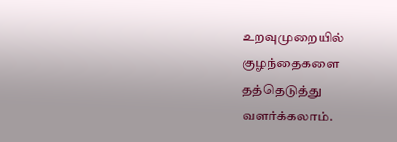உறவுமுறையில் குழந்தைகளை தத்தெடுத்து வளர்க்கலாம்.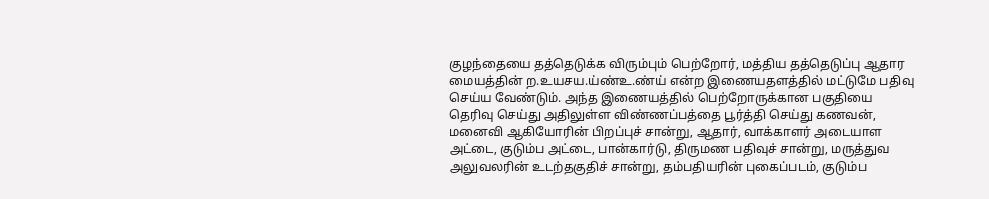குழந்தையை தத்தெடுக்க விரும்பும் பெற்றோர், மத்திய தத்தெடுப்பு ஆதார மையத்தின் ற.உயசய.ய்ண்உ.ண்ய் என்ற இணையதளத்தில் மட்டுமே பதிவு செய்ய வேண்டும். அந்த இணையத்தில் பெற்றோருக்கான பகுதியை தெரிவு செய்து அதிலுள்ள விண்ணப்பத்தை பூர்த்தி செய்து கணவன், மனைவி ஆகியோரின் பிறப்புச் சான்று, ஆதார், வாக்காளர் அடையாள அட்டை, குடும்ப அட்டை, பான்கார்டு, திருமண பதிவுச் சான்று, மருத்துவ அலுவலரின் உடற்தகுதிச் சான்று, தம்பதியரின் புகைப்படம், குடும்ப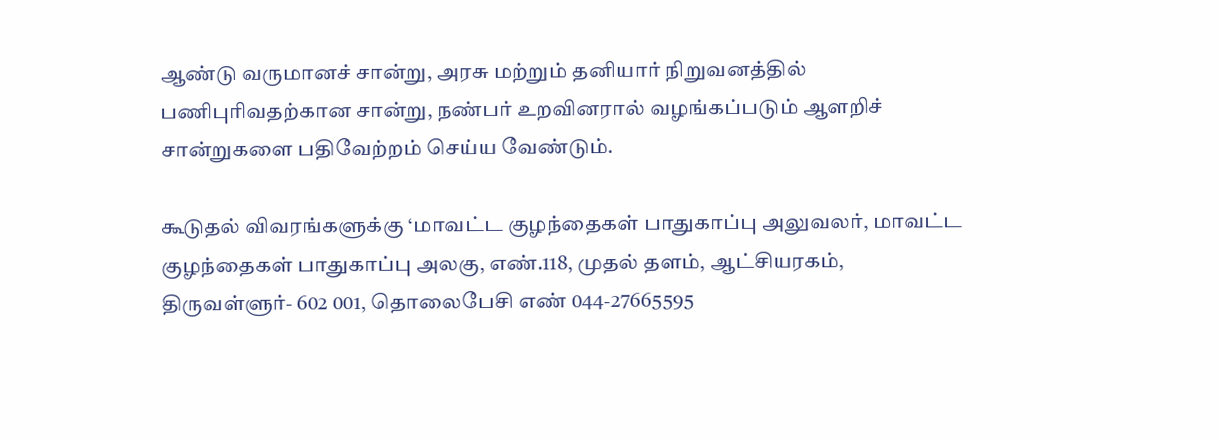ஆண்டு வருமானச் சான்று, அரசு மற்றும் தனியார் நிறுவனத்தில் பணிபுரிவதற்கான சான்று, நண்பர் உறவினரால் வழங்கப்படும் ஆளறிச் சான்றுகளை பதிவேற்றம் செய்ய வேண்டும்.

கூடுதல் விவரங்களுக்கு ‘மாவட்ட குழந்தைகள் பாதுகாப்பு அலுவலர், மாவட்ட குழந்தைகள் பாதுகாப்பு அலகு, எண்.118, முதல் தளம், ஆட்சியரகம், திருவள்ளுர்- 602 001, தொலைபேசி எண் 044-27665595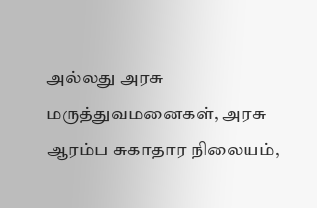அல்லது அரசு மருத்துவமனைகள், அரசு ஆரம்ப சுகாதார நிலையம்,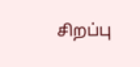சிறப்பு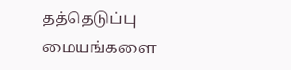தத்தெடுப்பு மையங்களை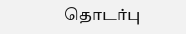தொடர்பு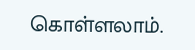கொள்ளலாம்.